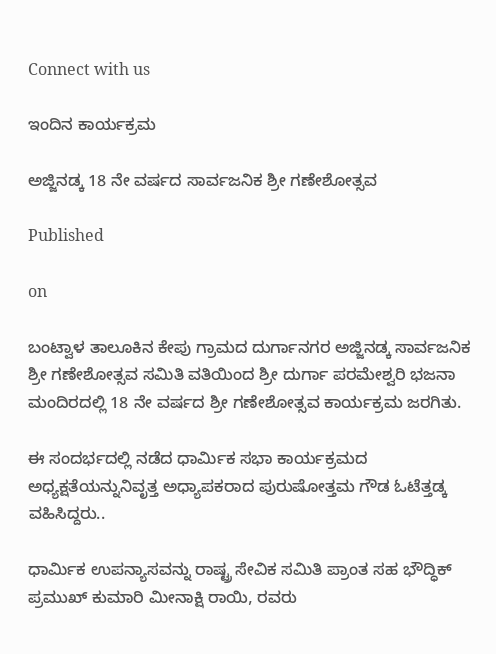Connect with us

ಇಂದಿನ ಕಾರ್ಯಕ್ರಮ

ಅಜ್ಜಿನಡ್ಕ 18 ನೇ ವರ್ಷದ ಸಾರ್ವಜನಿಕ ಶ್ರೀ ಗಣೇಶೋತ್ಸವ

Published

on

ಬಂಟ್ವಾಳ ತಾಲೂಕಿನ ಕೇಪು ಗ್ರಾಮದ ದುರ್ಗಾನಗರ ಅಜ್ಜಿನಡ್ಕ ಸಾರ್ವಜನಿಕ ಶ್ರೀ ಗಣೇಶೋತ್ಸವ ಸಮಿತಿ ವತಿಯಿಂದ ಶ್ರೀ ದುರ್ಗಾ ಪರಮೇಶ್ವರಿ ಭಜನಾ ಮಂದಿರದಲ್ಲಿ 18 ನೇ ವರ್ಷದ ಶ್ರೀ ಗಣೇಶೋತ್ಸವ ಕಾರ್ಯಕ್ರಮ ಜರಗಿತು.

ಈ ಸಂದರ್ಭದಲ್ಲಿ ನಡೆದ ಧಾರ್ಮಿಕ ಸಭಾ ಕಾರ್ಯಕ್ರಮದ ಅಧ್ಯಕ್ಷತೆಯನ್ನುನಿವೃತ್ತ ಅಧ್ಯಾಪಕರಾದ ಪುರುಷೋತ್ತಮ ಗೌಡ ಓಟೆತ್ತಡ್ಕ ವಹಿಸಿದ್ದರು..

ಧಾರ್ಮಿಕ ಉಪನ್ಯಾಸವನ್ನು ರಾಷ್ಟ್ರ ಸೇವಿಕ ಸಮಿತಿ ಪ್ರಾಂತ ಸಹ ಭೌದ್ಧಿಕ್ ಪ್ರಮುಖ್ ಕುಮಾರಿ ಮೀನಾಕ್ಷಿ ರಾಯಿ, ರವರು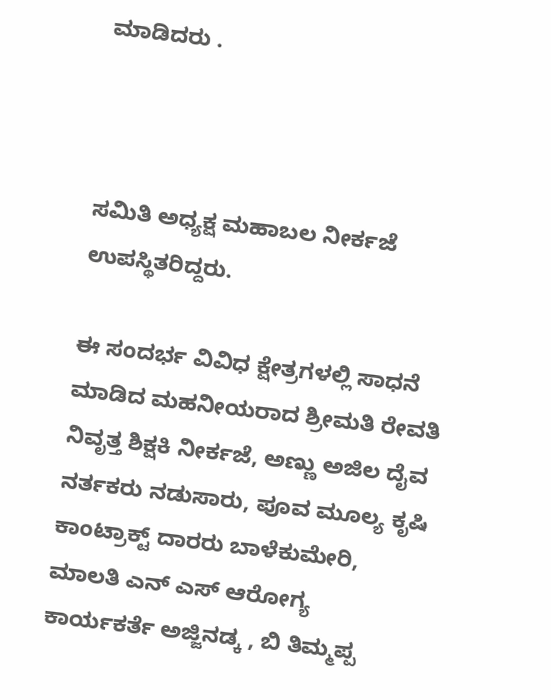ಮಾಡಿದರು .



ಸಮಿತಿ ಅಧ್ಯಕ್ಷ ಮಹಾಬಲ ನೀರ್ಕಜೆ ಉಪಸ್ಥಿತರಿದ್ದರು.

ಈ ಸಂದರ್ಭ ವಿವಿಧ ಕ್ಷೇತ್ರಗಳಲ್ಲಿ ಸಾಧನೆ ಮಾಡಿದ ಮಹನೀಯರಾದ ಶ್ರೀಮತಿ ರೇವತಿ ನಿವೃತ್ತ ಶಿಕ್ಷಕಿ ನೀರ್ಕಜೆ, ಅಣ್ಣು ಅಜಿಲ ದೈವ ನರ್ತಕರು ನಡುಸಾರು, ಪೂವ ಮೂಲ್ಯ ಕೃಷಿ ಕಾಂಟ್ರಾಕ್ಟ್ ದಾರರು ಬಾಳೆಕುಮೇರಿ, ಮಾಲತಿ ಎನ್ ಎಸ್ ಆರೋಗ್ಯ ಕಾರ್ಯಕರ್ತೆ ಅಜ್ಜಿನಡ್ಕ , ಬಿ ತಿಮ್ಮಪ್ಪ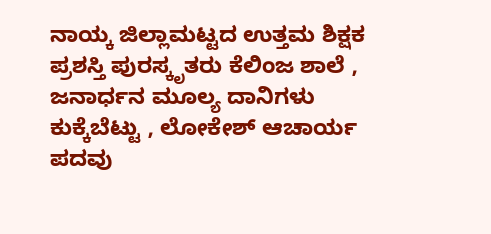ನಾಯ್ಕ ಜಿಲ್ಲಾಮಟ್ಟದ ಉತ್ತಮ ಶಿಕ್ಷಕ ಪ್ರಶಸ್ತಿ ಪುರಸ್ಕೃತರು ಕೆಲಿಂಜ ಶಾಲೆ , ಜನಾರ್ಧನ ಮೂಲ್ಯ ದಾನಿಗಳು ಕುಕ್ಕೆಬೆಟ್ಟು , ಲೋಕೇಶ್ ಆಚಾರ್ಯ ಪದವು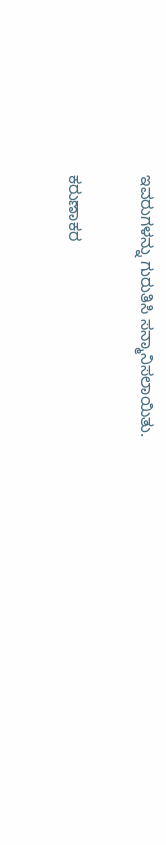ಇವರುಗಳನ್ನು ಗುರುತಿಸಿ ಸನ್ಮಾನಿಸಲಾಯಿತು.

ಕರುಣಾಕರ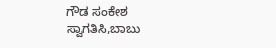ಗೌಡ ಸಂಕೇಶ ಸ್ವಾಗತಿಸಿ,ಬಾಬು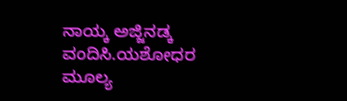ನಾಯ್ಕ ಅಜ್ಜಿನಡ್ಕ ವಂದಿಸಿ.ಯಶೋಧರ ಮೂಲ್ಯ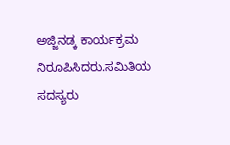ಅಜ್ಜಿನಡ್ಕ ಕಾರ್ಯಕ್ರಮ ನಿರೂಪಿಸಿದರು.ಸಮಿತಿಯ ಸದಸ್ಯರು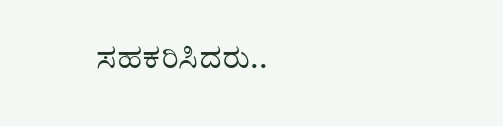ಸಹಕರಿಸಿದರು..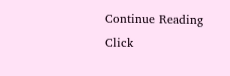Continue Reading
Click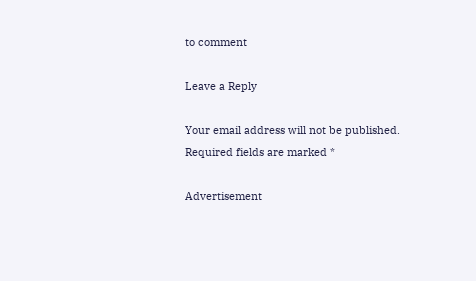to comment

Leave a Reply

Your email address will not be published. Required fields are marked *

Advertisement